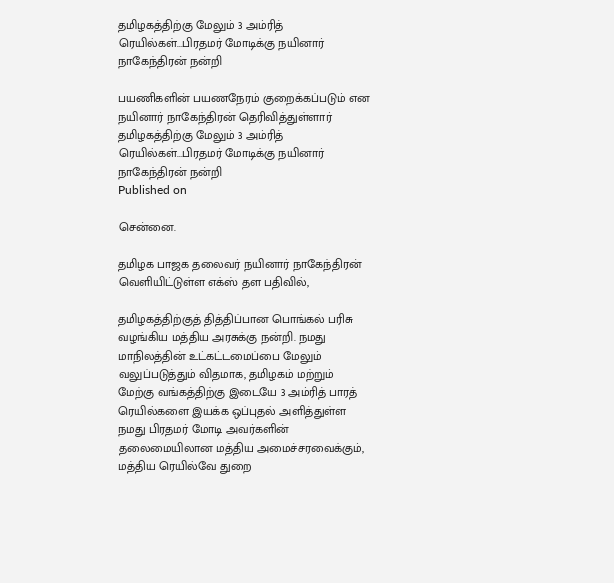தமிழகத்திற்கு மேலும் 3 அம்ரித் ரெயில்கள்...பிரதமர் மோடிக்கு நயினார் நாகேந்திரன் நன்றி

பயணிகளின் பயணநேரம் குறைக்கப்படும் என நயினார் நாகேந்திரன் தெரிவித்துள்ளார்
தமிழகத்திற்கு மேலும் 3 அம்ரித் ரெயில்கள்...பிரதமர் மோடிக்கு நயினார் நாகேந்திரன் நன்றி
Published on

சென்னை.

தமிழக பாஜக தலைவர் நயினார் நாகேந்திரன் வெளியிட்டுள்ள எக்ஸ் தள பதிவில்,

தமிழகத்திற்குத் தித்திப்பான பொங்கல் பரிசு வழங்கிய மத்திய அரசுக்கு நன்றி. நமது மாநிலத்தின் உட்கட்டமைப்பை மேலும் வலுப்படுத்தும் விதமாக, தமிழகம் மற்றும் மேற்கு வங்கத்திற்கு இடையே 3 அம்ரித் பாரத் ரெயில்களை இயக்க ஒப்புதல் அளித்துள்ள நமது பிரதமர் மோடி அவர்களின் தலைமையிலான மத்திய அமைச்சரவைக்கும்,  மத்திய ரெயில்வே துறை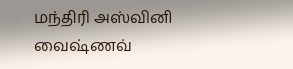மந்திரி அஸ்வினி வைஷ்ணவ்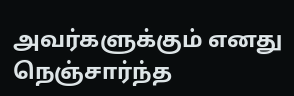அவர்களுக்கும் எனது நெஞ்சார்ந்த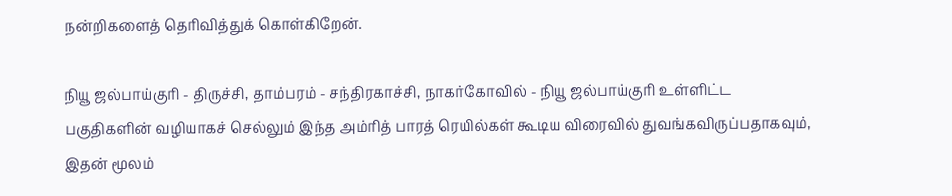நன்றிகளைத் தெரிவித்துக் கொள்கிறேன்.

நியூ ஜல்பாய்குரி - திருச்சி, தாம்பரம் - சந்திரகாச்சி, நாகர்கோவில் - நியூ ஜல்பாய்குரி உள்ளிட்ட பகுதிகளின் வழியாகச் செல்லும் இந்த அம்ரித் பாரத் ரெயில்கள் கூடிய விரைவில் துவங்கவிருப்பதாகவும், இதன் மூலம்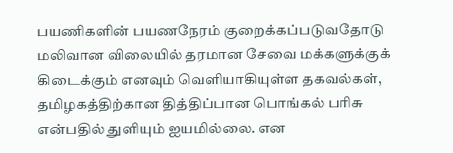பயணிகளின் பயணநேரம் குறைக்கப்படுவதோடு மலிவான விலையில் தரமான சேவை மக்களுக்குக் கிடைக்கும் எனவும் வெளியாகியுள்ள தகவல்கள், தமிழகத்திற்கான தித்திப்பான பொங்கல் பரிசு என்பதில் துளியும் ஐயமில்லை. என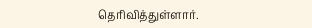தெரிவித்துள்ளார்.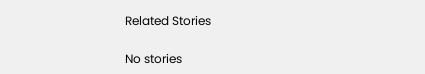Related Stories

No stories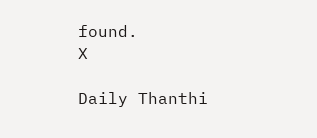found.
X

Daily Thanthi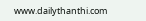www.dailythanthi.com